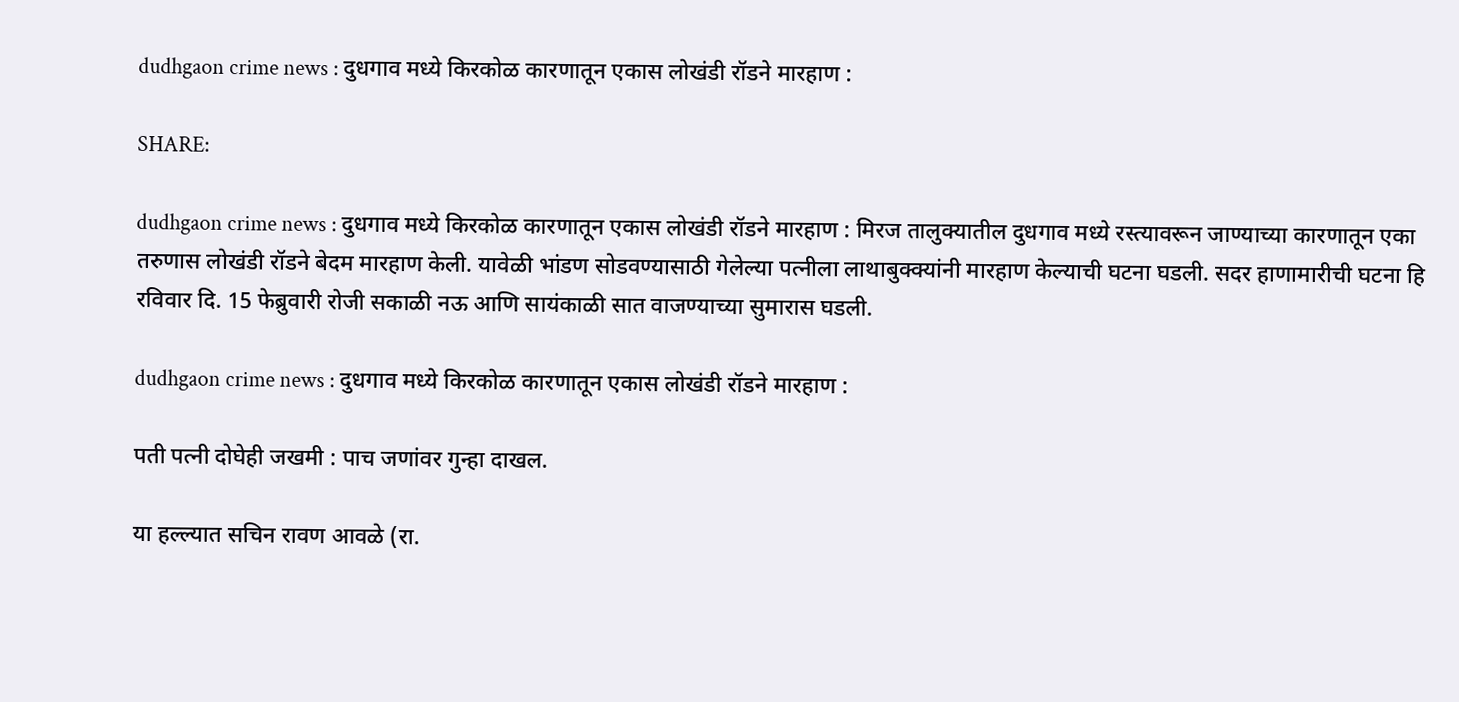dudhgaon crime news : दुधगाव मध्ये किरकोळ कारणातून एकास लोखंडी रॉडने मारहाण :

SHARE:

dudhgaon crime news : दुधगाव मध्ये किरकोळ कारणातून एकास लोखंडी रॉडने मारहाण : मिरज तालुक्यातील दुधगाव मध्ये रस्त्यावरून जाण्याच्या कारणातून एका तरुणास लोखंडी रॉडने बेदम मारहाण केली. यावेळी भांडण सोडवण्यासाठी गेलेल्या पत्नीला लाथाबुक्क्यांनी मारहाण केल्याची घटना घडली. सदर हाणामारीची घटना हि रविवार दि. 15 फेब्रुवारी रोजी सकाळी नऊ आणि सायंकाळी सात वाजण्याच्या सुमारास घडली.

dudhgaon crime news : दुधगाव मध्ये किरकोळ कारणातून एकास लोखंडी रॉडने मारहाण :

पती पत्नी दोघेही जखमी : पाच जणांवर गुन्हा दाखल.

या हल्ल्यात सचिन रावण आवळे (रा.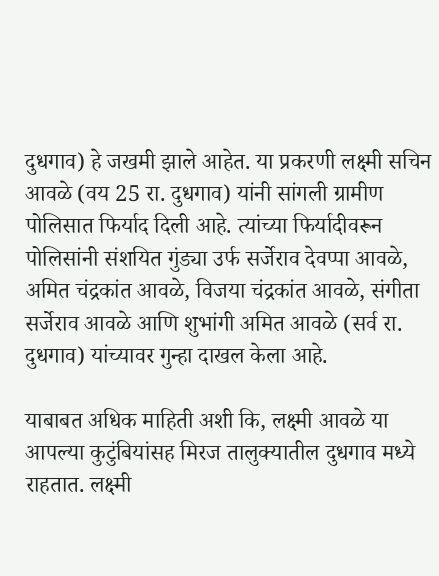दुधगाव) हे जखमी झाले आहेत. या प्रकरणी लक्ष्मी सचिन आवळे (वय 25 रा. दुधगाव) यांनी सांगली ग्रामीण पोलिसात फिर्याद दिली आहे. त्यांच्या फिर्यादीवरून पोलिसांनी संशयित गुंड्या उर्फ सर्जेराव देवप्पा आवळे, अमित चंद्रकांत आवळे, विजया चंद्रकांत आवळे, संगीता सर्जेराव आवळे आणि शुभांगी अमित आवळे (सर्व रा. दुधगाव) यांच्यावर गुन्हा दाखल केला आहे.

याबाबत अधिक माहिती अशी कि, लक्ष्मी आवळे या आपल्या कुटुंबियांसह मिरज तालुक्यातील दुधगाव मध्ये राहतात. लक्ष्मी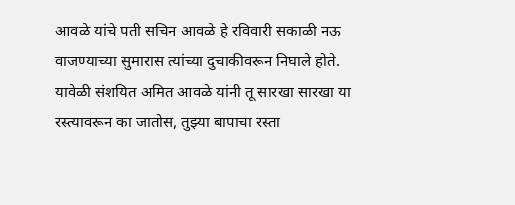आवळे यांचे पती सचिन आवळे हे रविवारी सकाळी नऊ वाजण्याच्या सुमारास त्यांच्या दुचाकीवरून निघाले होते. यावेळी संशयित अमित आवळे यांनी तू सारखा सारखा या रस्त्यावरून का जातोस, तुझ्या बापाचा रस्ता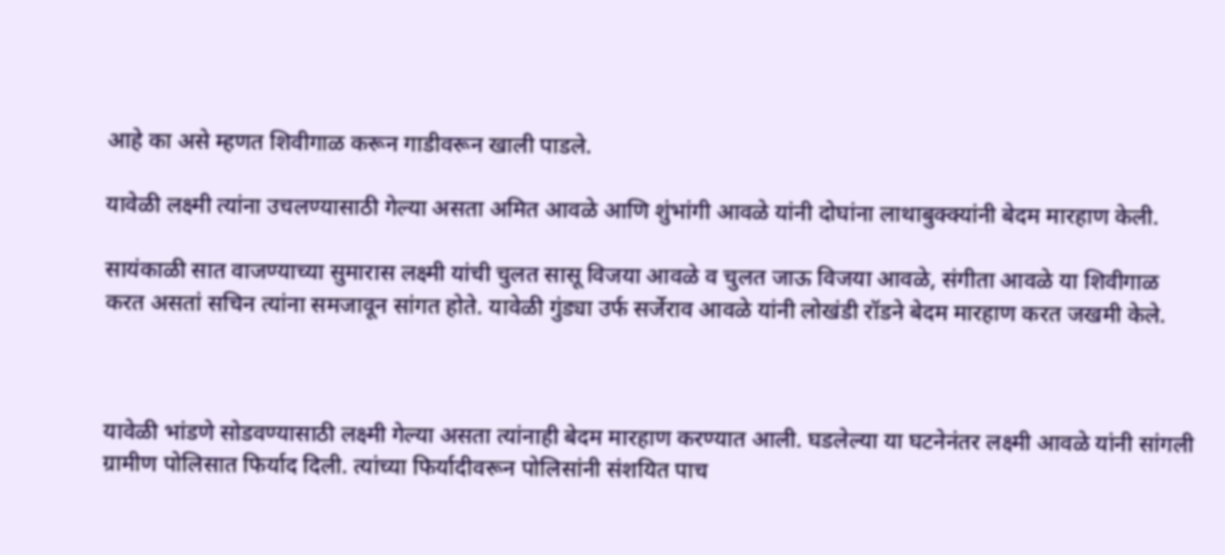आहे का असे म्हणत शिवीगाळ करून गाडीवरून खाली पाडले.

यावेळी लक्ष्मी त्यांना उचलण्यासाठी गेल्या असता अमित आवळे आणि शुंभांगी आवळे यांनी दोघांना लाथाबुक्क्यांनी बेदम मारहाण केली.

सायंकाळी सात वाजण्याच्या सुमारास लक्ष्मी यांची चुलत सासू विजया आवळे व चुलत जाऊ विजया आवळे, संगीता आवळे या शिवीगाळ करत असतां सचिन त्यांना समजावून सांगत होते. यावेळी गुंड्या उर्फ सर्जेराव आवळे यांनी लोखंडी रॉडने बेदम मारहाण करत जखमी केले.



यावेळी भांडणे सोडवण्यासाठी लक्ष्मी गेल्या असता त्यांनाही बेदम मारहाण करण्यात आली. घडलेल्या या घटनेनंतर लक्ष्मी आवळे यांनी सांगली ग्रामीण पोलिसात फिर्याद दिली. त्यांच्या फिर्यादीवरून पोलिसांनी संशयित पाच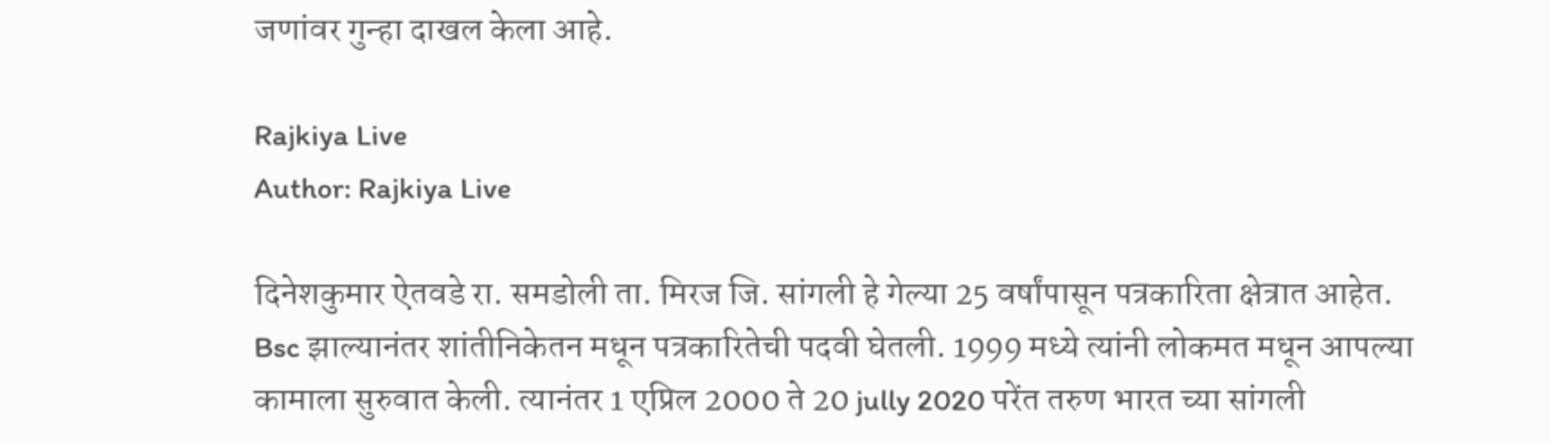जणांवर गुन्हा दाखल केला आहे.

Rajkiya Live
Author: Rajkiya Live

दिनेशकुमार ऐतवडे रा. समडोली ता. मिरज जि. सांगली हे गेल्या 25 वर्षांपासून पत्रकारिता क्षेत्रात आहेत. Bsc झाल्यानंतर शांतीनिकेतन मधून पत्रकारितेची पदवी घेतली. 1999 मध्ये त्यांनी लोकमत मधून आपल्या कामाला सुरुवात केली. त्यानंतर 1 एप्रिल 2000 ते 20 jully 2020 परेंत तरुण भारत च्या सांगली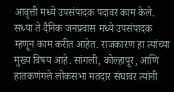आवृत्ती मध्ये उपसंपादक पदावर काम केले. सध्या ते दैनिक जनप्रवास मध्ये उपसंपादक म्हणून काम करीत आहेत. राजकारण हा त्यांच्या मुख्य विषय आहे. सांगली, कोल्हापूर, आणि हातकणंगले लोकसभा मतदार संघावर त्यांनी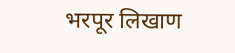भरपूर लिखाण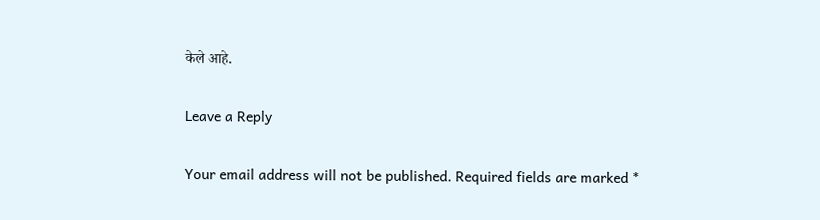केले आहे.

Leave a Reply

Your email address will not be published. Required fields are marked *